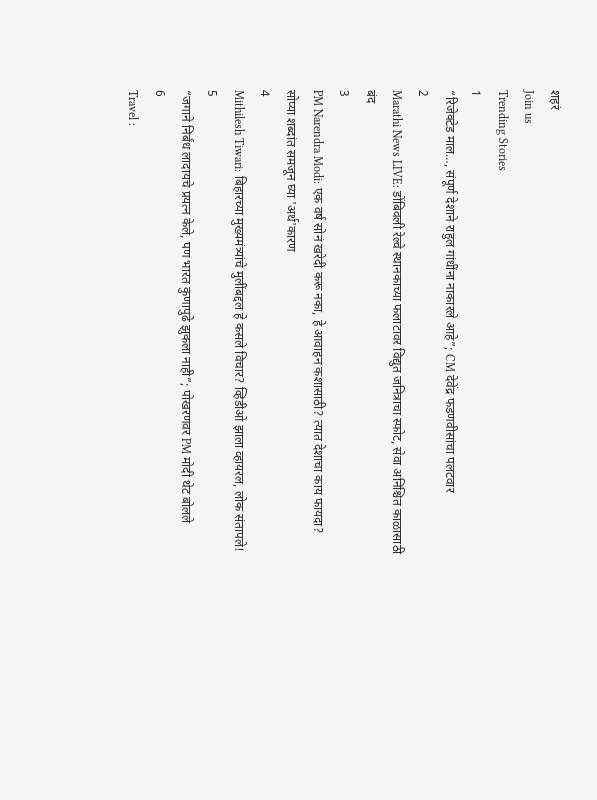शहरं
Join us
Trending Stories
1
“रिजेक्टेड माल…, संपूर्ण देशाने राहुल गांधींना नाकारले आहे”; CM देवेंद्र फडणवीसांचा पलटवार
2
Marathi News LIVE: डोंबिवली रेल्वे स्थानकाच्या फलाटावर विद्युत जनित्राचा स्फोट, सेवा अनिश्चित काळासाठी बंद
3
PM Narendra Modi: एक वर्ष सोनं खरेदी करू नका, हे आवाहन कशासाठी? त्यात देशाचा काय फायदा? सोप्या शब्दांत समजून घ्या 'अर्थ'कारण
4
Mithilesh Tiwari: बिहारच्या मुख्यमंत्र्यांचे मुलींबद्दल हे कसले विचार? व्हिडीओ झाला व्हायरल, लोक संतापले!
5
“जगाने निर्बंध लादायचे प्रयत्न केले, पण भारत कुणापुढे झुकला नाही”; पोखरणवर PM मोदी थेट बोलले
6
Travel :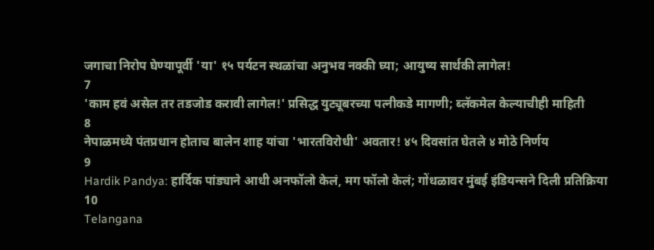जगाचा निरोप घेण्यापूर्वी 'या' १५ पर्यटन स्थळांचा अनुभव नक्की घ्या; आयुष्य सार्थकी लागेल!
7
'काम हवं असेल तर तडजोड करावी लागेल!' प्रसिद्ध युट्यूबरच्या पत्नीकडे मागणी; ब्लॅकमेल केल्याचीही माहिती
8
नेपाळमध्ये पंतप्रधान होताच बालेन शाह यांचा 'भारतविरोधी' अवतार! ४५ दिवसांत घेतले ४ मोठे निर्णय
9
Hardik Pandya: हार्दिक पांड्याने आधी अनफॉलो केलं, मग फॉलो केलं; गोंधळावर मुंबई इंडियन्सने दिली प्रतिक्रिया
10
Telangana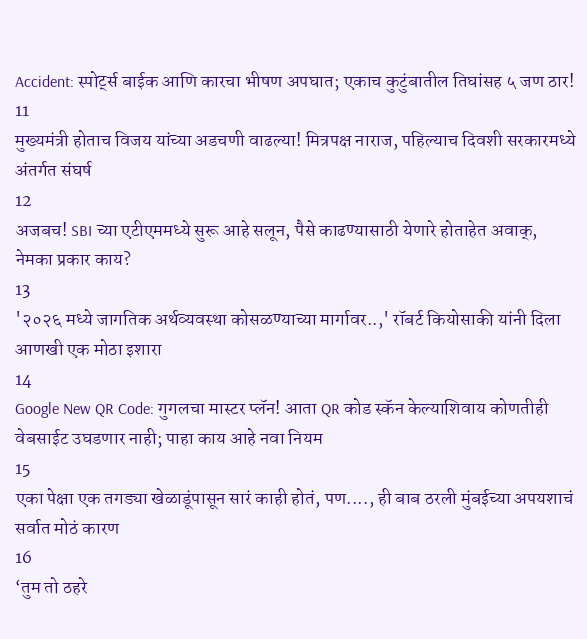Accident: स्पोर्ट्स बाईक आणि कारचा भीषण अपघात; एकाच कुटुंबातील तिघांसह ५ जण ठार!
11
मुख्यमंत्री होताच विजय यांच्या अडचणी वाढल्या! मित्रपक्ष नाराज, पहिल्याच दिवशी सरकारमध्ये अंतर्गत संघर्ष
12
अजबच! SBI च्या एटीएममध्ये सुरू आहे सलून, पैसे काढण्यासाठी येणारे होताहेत अवाक्, नेमका प्रकार काय?
13
'२०२६ मध्ये जागतिक अर्थव्यवस्था कोसळण्याच्या मार्गावर..,' रॉबर्ट कियोसाकी यांनी दिला आणखी एक मोठा इशारा
14
Google New QR Code: गुगलचा मास्टर प्लॅन! आता QR कोड स्कॅन केल्याशिवाय कोणतीही वेबसाईट उघडणार नाही; पाहा काय आहे नवा नियम
15
एका पेक्षा एक तगड्या खेळाडूंपासून सारं काही होतं, पण...., ही बाब ठरली मुंबईच्या अपयशाचं सर्वात मोठं कारण
16
‘तुम तो ठहरे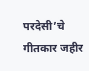परदेसी’चे गीतकार जहीर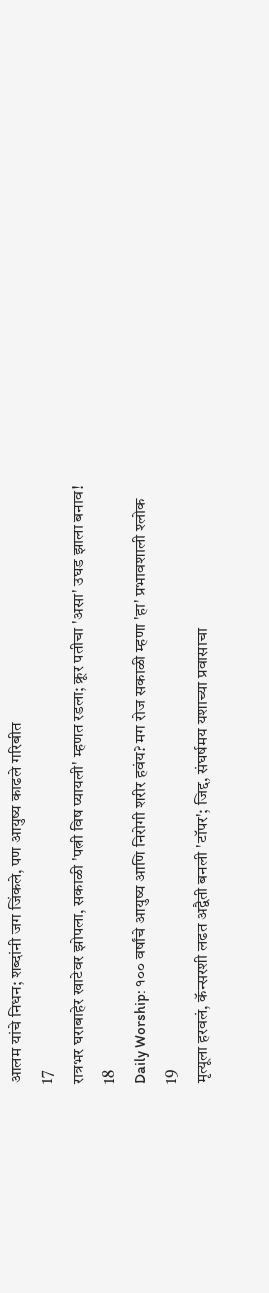आलम यांचे निधन; शब्दांनी जग जिंकले, पण आयुष्य काढले गरिबीत
17
रात्रभर घराबाहेर खाटेवर झोपला, सकाळी 'पत्नी विष प्यायली' म्हणत रडला; क्रूर पतीचा 'असा' उघड झाला बनाव!
18
Daily Worship: १०० वर्षांचे आयुष्य आणि निरोगी शरीर हवंय? मग रोज सकाळी म्हणा 'हा' प्रभावशाली श्लोक
19
मृत्यूला हरवलं, कॅन्सरशी लढत अद्वैती बनली 'टॉपर'; जिद्द, संघर्षमय यशाच्या प्रवासाचा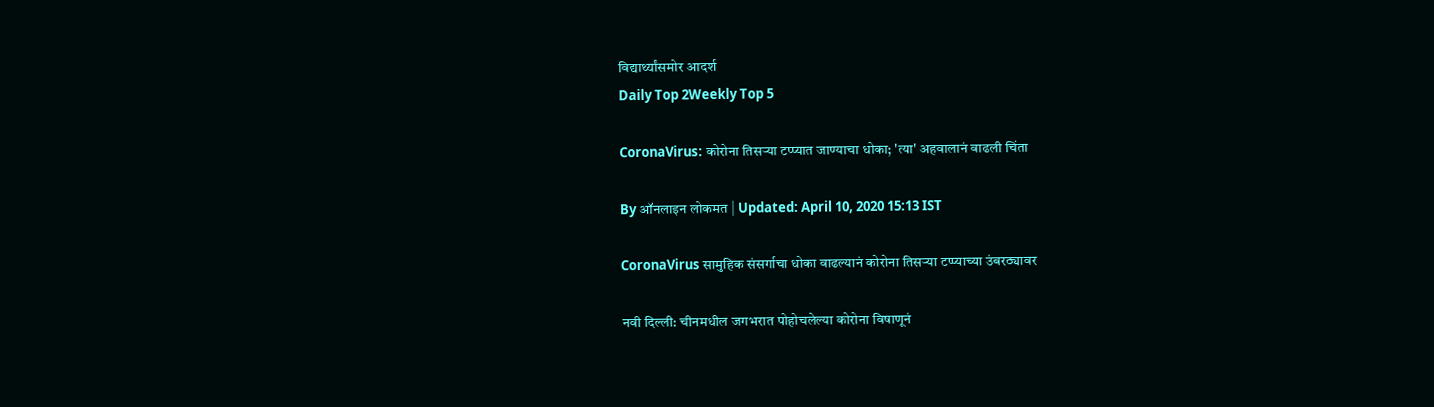विद्यार्थ्यांसमोर आदर्श
Daily Top 2Weekly Top 5

CoronaVirus: कोरोना तिसऱ्या टप्प्यात जाण्याचा धोका; 'त्या' अहवालानं वाढली चिंता

By ऑनलाइन लोकमत | Updated: April 10, 2020 15:13 IST

CoronaVirus सामुहिक संसर्गाचा धोका वाढल्यानं कोरोना तिसऱ्या टप्प्याच्या उंबरठ्यावर

नवी दिल्ली: चीनमधील जगभरात पोहोचलेल्या कोरोना विषाणूनं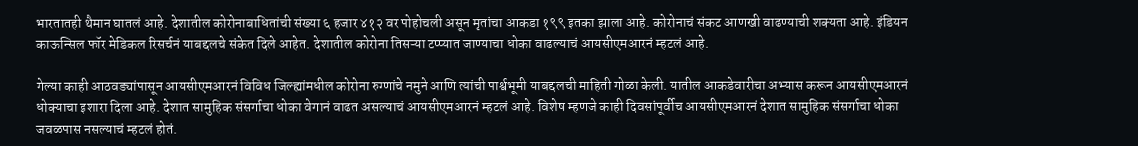भारतातही थैमान घातलं आहे. देशातील कोरोनाबाधितांची संख्या ६ हजार ४१२ वर पोहोचली असून मृतांचा आकडा १९९ इतका झाला आहे. कोरोनाचं संकट आणखी वाढण्याची शक्यता आहे. इंडियन काऊन्सिल फॉर मेडिकल रिसर्चनं याबद्दलचे संकेत दिले आहेत. देशातील कोरोना तिसऱ्या टप्प्यात जाण्याचा धोका वाढल्याचं आयसीएमआरनं म्हटलं आहे.

गेल्या काही आठवड्यांपासून आयसीएमआरनं विविध जिल्ह्यांमधील कोरोना रुग्णांचे नमुने आणि त्यांची पार्श्वभूमी याबद्दलची माहिती गोळा केली. यातील आकडेवारीचा अभ्यास करून आयसीएमआरनं धोक्याचा इशारा दिला आहे. देशात सामुहिक संसर्गाचा धोका वेगानं वाढत असल्याचं आयसीएमआरनं म्हटलं आहे. विशेष म्हणजे काही दिवसांपूर्वीच आयसीएमआरनं देशात सामुहिक संसर्गाचा धोका जवळपास नसल्याचं म्हटलं होतं.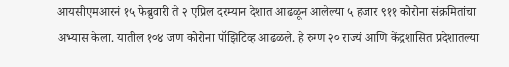आयसीएमआरनं १५ फेब्रुवारी ते २ एप्रिल दरम्यान देशात आढळून आलेल्या ५ हजार ९११ कोरोना संक्रमितांचा अभ्यास केला. यातील १०४ जण कोरोना पॉझिटिव्ह आढळले. हे रुग्ण २० राज्यं आणि केंद्रशासित प्रदेशातल्या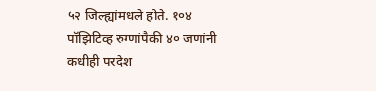५२ जिल्ह्यांमधले होते. १०४ पॉझिटिव्ह रुग्णांपैकी ४० जणांनी कधीही परदेश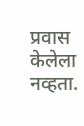प्रवास केलेला नव्हता.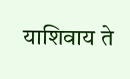याशिवाय ते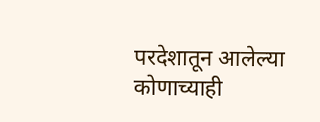परदेशातून आलेल्या कोणाच्याही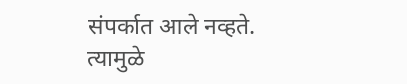संपर्कात आले नव्हते. त्यामुळे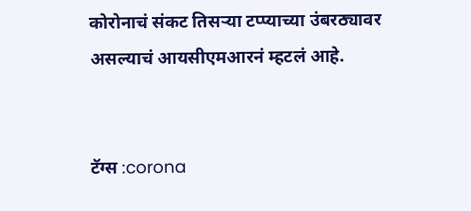कोरोनाचं संकट तिसऱ्या टप्प्याच्या उंबरठ्यावर असल्याचं आयसीएमआरनं म्हटलं आहे.


टॅग्स :corona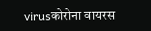virusकोरोना वायरस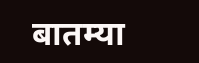बातम्या